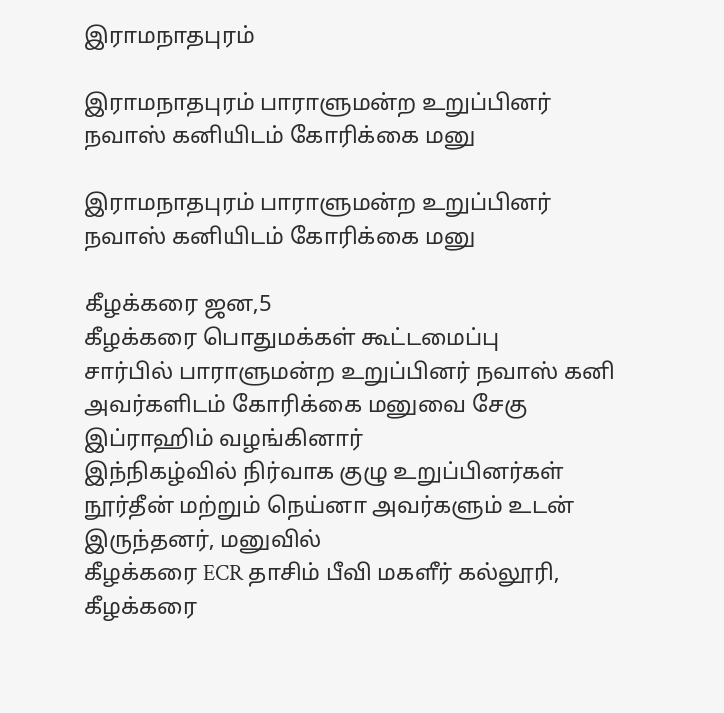இராமநாதபுரம்

இராமநாதபுரம் பாராளுமன்ற உறுப்பினர் நவாஸ் கனியிடம் கோரிக்கை மனு

இராமநாதபுரம் பாராளுமன்ற உறுப்பினர் நவாஸ் கனியிடம் கோரிக்கை மனு

கீழக்கரை ஜன,5
கீழக்கரை பொதுமக்கள் கூட்டமைப்பு
சார்பில் பாராளுமன்ற உறுப்பினர் நவாஸ் கனி அவர்களிடம் கோரிக்கை மனுவை சேகு இப்ராஹிம் வழங்கினார்
இந்நிகழ்வில் நிர்வாக குழு உறுப்பினர்கள் நூர்தீன் மற்றும் நெய்னா அவர்களும் உடன் இருந்தனர், மனுவில்
கீழக்கரை ECR தாசிம் பீவி மகளீர் கல்லூரி, கீழக்கரை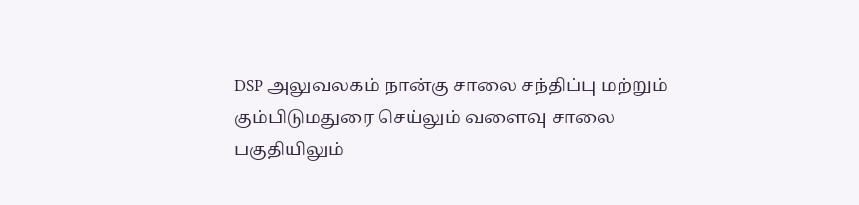DSP அலுவலகம் நான்கு சாலை சந்திப்பு மற்றும் கும்பிடுமதுரை செய்லும் வளைவு சாலை பகுதியிலும்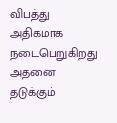விபத்து அதிகமாக நடைபெறுகிறது அதனை தடுக்கும்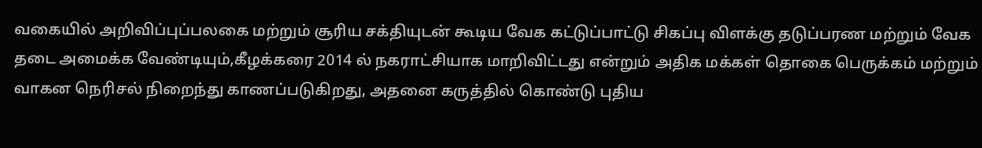வகையில் அறிவிப்புப்பலகை மற்றும் சூரிய சக்தியுடன் கூடிய வேக கட்டுப்பாட்டு சிகப்பு விளக்கு தடுப்பரண மற்றும் வேக தடை அமைக்க வேண்டியும்,கீழக்கரை 2014 ல் நகராட்சியாக மாறிவிட்டது என்றும் அதிக மக்கள் தொகை பெருக்கம் மற்றும் வாகன நெரிசல் நிறைந்து காணப்படுகிறது, அதனை கருத்தில் கொண்டு புதிய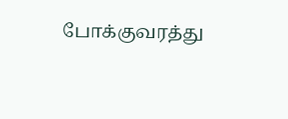போக்குவரத்து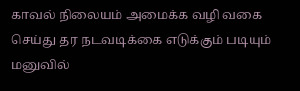காவல் நிலையம் அமைக்க வழி வகை செய்து தர நடவடிக்கை எடுக்கும் படியும் மனுவில்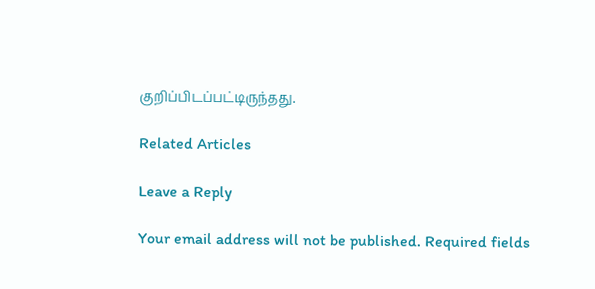குறிப்பிடப்பட்டிருந்தது.

Related Articles

Leave a Reply

Your email address will not be published. Required fields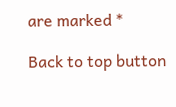are marked *

Back to top button